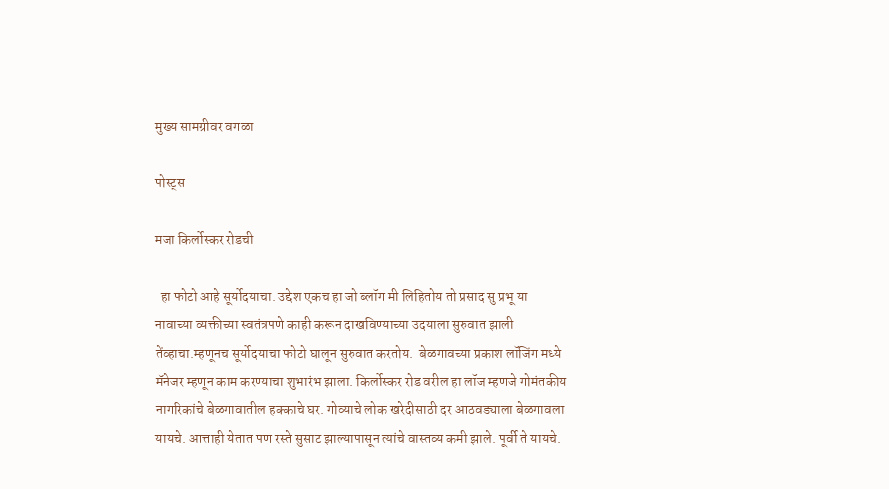मुख्य सामग्रीवर वगळा

पोस्ट्स

मजा किर्लोस्कर रोडची

  हा फोटो आहे सूर्योदयाचा. उद्देश एकच हा जो ब्लॉग मी लिहितोय तो प्रसाद सु प्रभू या नावाच्या व्यक्तीच्या स्वतंत्रपणे काही करून दाखविण्याच्या उदयाला सुरुवात झाली तेंव्हाचा.म्हणूनच सूर्योदयाचा फोटो घालून सुरुवात करतोय.  बेळगावच्या प्रकाश लॉजिंग मध्ये मॅनेजर म्हणून काम करण्याचा शुभारंभ झाला. किर्लोस्कर रोड वरील हा लॉज म्हणजे गोमंतकीय नागरिकांचे बेळगावातील हक्काचे घर. गोव्याचे लोक खरेदीसाठी दर आठवड्याला बेळगावला यायचे. आत्ताही येतात पण रस्ते सुसाट झाल्यापासून त्यांचे वास्तव्य कमी झाले. पूर्वी ते यायचे.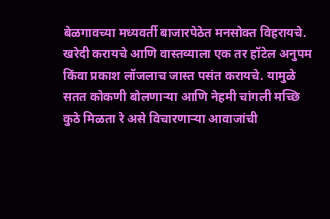बेळगावच्या मध्यवर्ती बाजारपेठेत मनसोक्त विहरायचे. खरेदी करायचे आणि वास्तव्याला एक तर हॉटेल अनुपम किंवा प्रकाश लॉजलाच जास्त पसंत करायचे. यामुळे सतत कोकणी बोलणाऱ्या आणि नेहमी चांगली मच्छि कुठे मिळता रे असे विचारणाऱ्या आवाजांची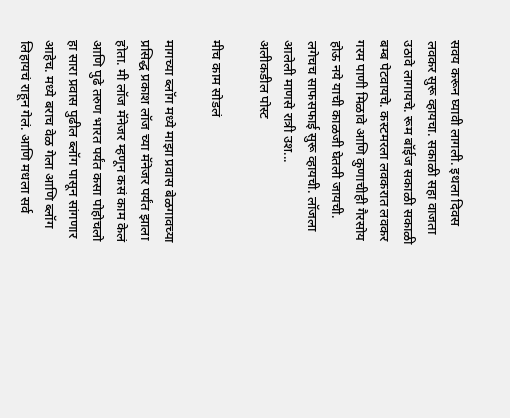सवय करून घ्यावी लागली. इथला दिवस लवकर सुरू व्हायचा. सकाळी सहा वाजता उठावे लागायचे. रूम बॉईज सकाळी सकाळी बम्ब पेटवायचे. कस्टमरला लवकरात लवकर गरम पाणी मिळावे आणि कुणाचीही गैरसोय होऊ नये याची काळजी घेतली जायची. लगेचच साफसफाई सुरू व्हायची. लॉजला आलेली माणसे रात्री उश...
अलीकडील पोस्ट

मीच काम सोडलं

मागच्या ब्लॉग मध्ये माझा प्रवास बेळगावच्या प्रसिद्ध प्रकाश लॉज च्या मॅनेजर पर्यंत झाला होता. मी लॉज मॅनेजर म्हणून कसं काम केलं आणि पुढे तरुण भारत पर्यंत कसा पोहोचलो हा सारा प्रवास पुढील ब्लॉग पासून सांगणार आहेच. मध्ये बराच वेळ गेला आणि ब्लॉग लिहायचं राहून गेलं. आणि मधला सर्व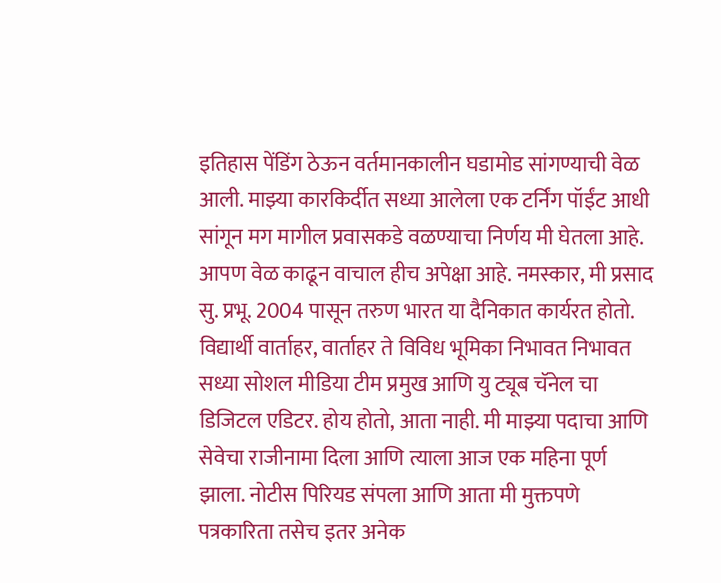इतिहास पेंडिंग ठेऊन वर्तमानकालीन घडामोड सांगण्याची वेळ आली. माझ्या कारकिर्दीत सध्या आलेला एक टर्निंग पॉईंट आधी सांगून मग मागील प्रवासकडे वळण्याचा निर्णय मी घेतला आहे. आपण वेळ काढून वाचाल हीच अपेक्षा आहे. नमस्कार, मी प्रसाद सु. प्रभू. 2004 पासून तरुण भारत या दैनिकात कार्यरत होतो. विद्यार्थी वार्ताहर, वार्ताहर ते विविध भूमिका निभावत निभावत सध्या सोशल मीडिया टीम प्रमुख आणि यु ट्यूब चॅनेल चा डिजिटल एडिटर. होय होतो, आता नाही. मी माझ्या पदाचा आणि सेवेचा राजीनामा दिला आणि त्याला आज एक महिना पूर्ण झाला. नोटीस पिरियड संपला आणि आता मी मुक्तपणे पत्रकारिता तसेच इतर अनेक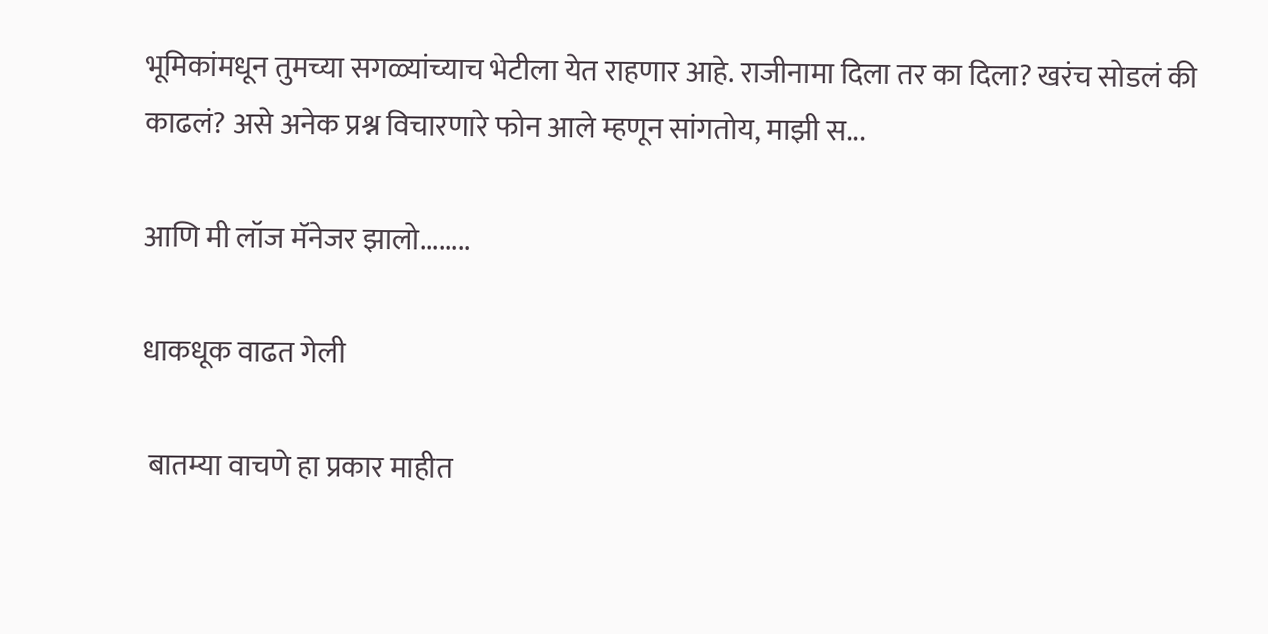भूमिकांमधून तुमच्या सगळ्यांच्याच भेटीला येत राहणार आहे. राजीनामा दिला तर का दिला? खरंच सोडलं की काढलं? असे अनेक प्रश्न विचारणारे फोन आले म्हणून सांगतोय, माझी स...

आणि मी लॉज मॅनेजर झालो........

धाकधूक वाढत गेली

 बातम्या वाचणे हा प्रकार माहीत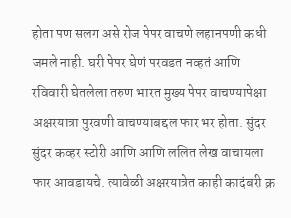होता पण सलग असे रोज पेपर वाचणे लहानपणी कधी जमले नाही. घरी पेपर घेणं परवडत नव्हतं आणि रविवारी घेतलेला तरुण भारत मुख्य पेपर वाचण्यापेक्षा अक्षरयात्रा पुरवणी वाचण्याबद्दल फार भर होता. सुंदर सुंदर कव्हर स्टोरी आणि आणि ललित लेख वाचायला फार आवडायचे. त्यावेळी अक्षरयात्रेत काही कादंबरी क्र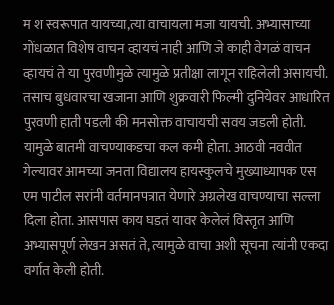म श स्वरूपात यायच्या,त्या वाचायला मजा यायची. अभ्यासाच्या गोंधळात विशेष वाचन व्हायचं नाही आणि जे काही वेगळं वाचन व्हायचं ते या पुरवणीमुळे त्यामुळे प्रतीक्षा लागून राहिलेली असायची. तसाच बुधवारचा खजाना आणि शुक्रवारी फिल्मी दुनियेवर आधारित पुरवणी हाती पडली की मनसोक्त वाचायची सवय जडली होती. यामुळे बातमी वाचण्याकडचा कल कमी होता. आठवी नववीत गेल्यावर आमच्या जनता विद्यालय हायस्कुलचे मुख्याध्यापक एस एम पाटील सरांनी वर्तमानपत्रात येणारे अग्रलेख वाचण्याचा सल्ला दिला होता. आसपास काय घडतं यावर केलेलं विस्तृत आणि अभ्यासपूर्ण लेखन असतं ते, त्यामुळे वाचा अशी सूचना त्यांनी एकदा वर्गात केली होती.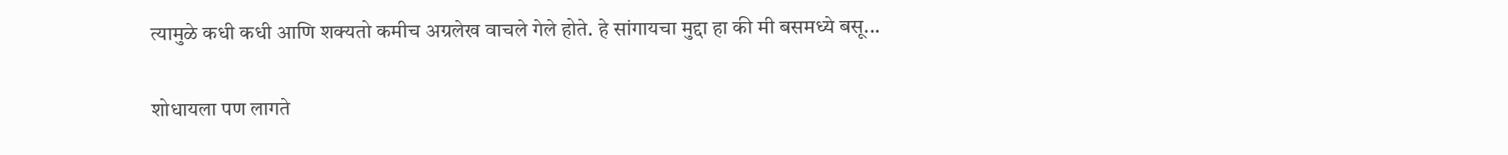त्यामुळे कधी कधी आणि शक्यतो कमीच अग्रलेख वाचले गेले होते. हे सांगायचा मुद्दा हा की मी बसमध्ये बसू...

शोधायला पण लागते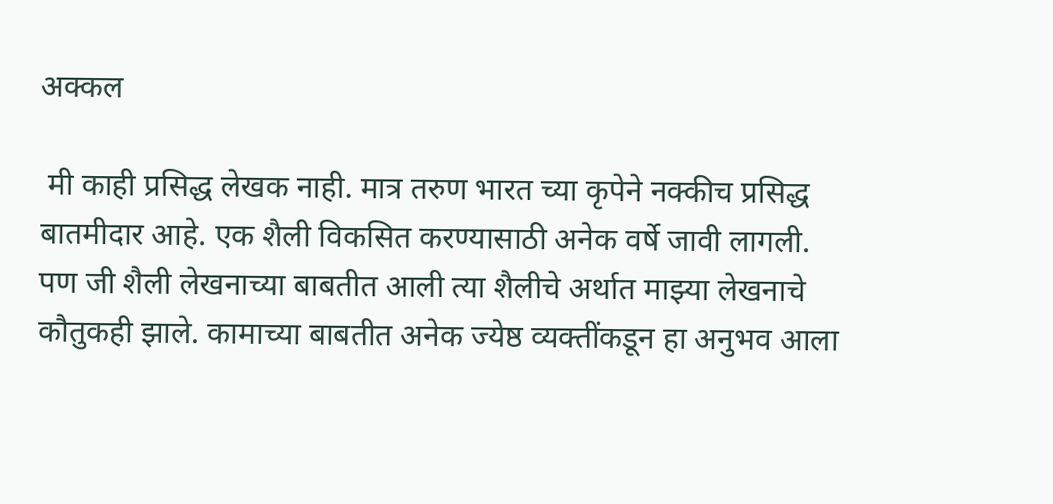अक्कल

 मी काही प्रसिद्ध लेखक नाही. मात्र तरुण भारत च्या कृपेने नक्कीच प्रसिद्ध बातमीदार आहे. एक शैली विकसित करण्यासाठी अनेक वर्षे जावी लागली. पण जी शैली लेखनाच्या बाबतीत आली त्या शैलीचे अर्थात माझ्या लेखनाचे कौतुकही झाले. कामाच्या बाबतीत अनेक ज्येष्ठ व्यक्तींकडून हा अनुभव आला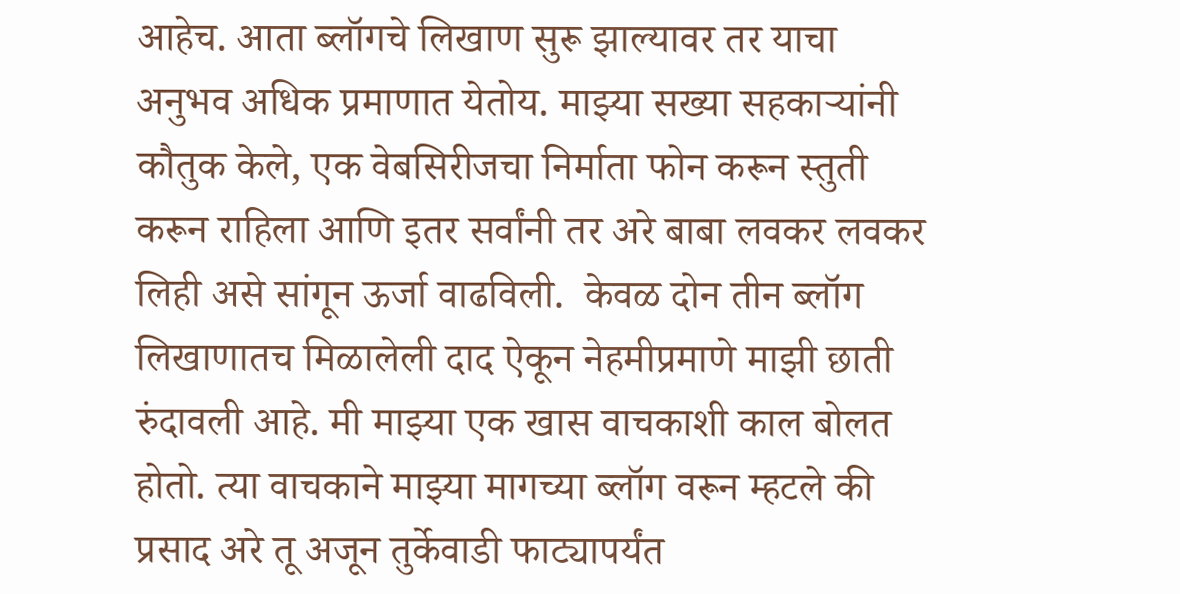आहेच. आता ब्लॉगचे लिखाण सुरू झाल्यावर तर याचा अनुभव अधिक प्रमाणात येतोय. माझ्या सख्या सहकाऱ्यांनी कौतुक केले, एक वेबसिरीजचा निर्माता फोन करून स्तुती करून राहिला आणि इतर सर्वांनी तर अरे बाबा लवकर लवकर लिही असे सांगून ऊर्जा वाढविली.  केवळ दोन तीन ब्लॉग लिखाणातच मिळालेली दाद ऐकून नेहमीप्रमाणे माझी छाती रुंदावली आहे. मी माझ्या एक खास वाचकाशी काल बोलत होतो. त्या वाचकाने माझ्या मागच्या ब्लॉग वरून म्हटले की प्रसाद अरे तू अजून तुर्केवाडी फाट्यापर्यंत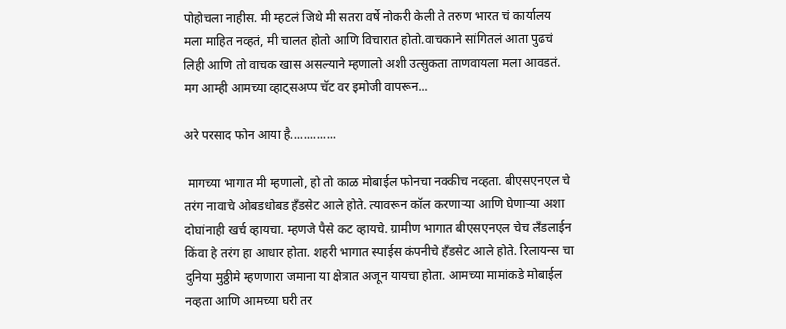पोहोचला नाहीस. मी म्हटलं जिथे मी सतरा वर्षे नोकरी केली ते तरुण भारत चं कार्यालय मला माहित नव्हतं, मी चालत होतो आणि विचारात होतो.वाचकाने सांगितलं आता पुढचं लिही आणि तो वाचक खास असल्याने म्हणालो अशी उत्सुकता ताणवायला मला आवडतं. मग आम्ही आमच्या व्हाट्सअप्प चॅट वर इमोजी वापरून...

अरे परसाद फोन आया है..............

 मागच्या भागात मी म्हणालो, हो तो काळ मोबाईल फोनचा नक्कीच नव्हता. बीएसएनएल चे तरंग नावाचे ओबडधोबड हँडसेट आले होते. त्यावरून कॉल करणाऱ्या आणि घेणाऱ्या अशा दोघांनाही खर्च व्हायचा. म्हणजे पैसे कट व्हायचे. ग्रामीण भागात बीएसएनएल चेच लँडलाईन किंवा हे तरंग हा आधार होता. शहरी भागात स्पाईस कंपनीचे हँडसेट आले होते. रिलायन्स चा दुनिया मुठ्ठीमे म्हणणारा जमाना या क्षेत्रात अजून यायचा होता. आमच्या मामांकडे मोबाईल नव्हता आणि आमच्या घरी तर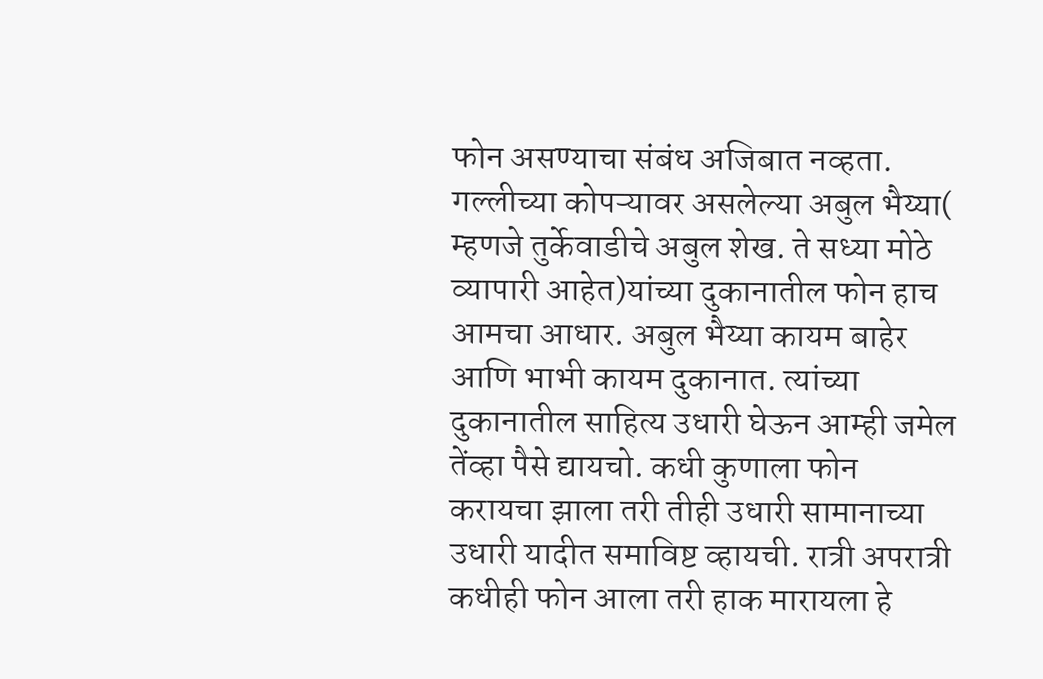फोन असण्याचा संबंध अजिबात नव्हता. गल्लीच्या कोपऱ्यावर असलेल्या अबुल भैय्या( म्हणजे तुर्केवाडीचे अबुल शेख. ते सध्या मोठे व्यापारी आहेत)यांच्या दुकानातील फोन हाच आमचा आधार. अबुल भैय्या कायम बाहेर आणि भाभी कायम दुकानात. त्यांच्या दुकानातील साहित्य उधारी घेऊन आम्ही जमेल तेंव्हा पैसे द्यायचो. कधी कुणाला फोन करायचा झाला तरी तीही उधारी सामानाच्या उधारी यादीत समाविष्ट व्हायची. रात्री अपरात्री कधीही फोन आला तरी हाक मारायला हे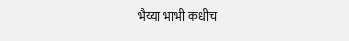भैय्या भाभी कधीच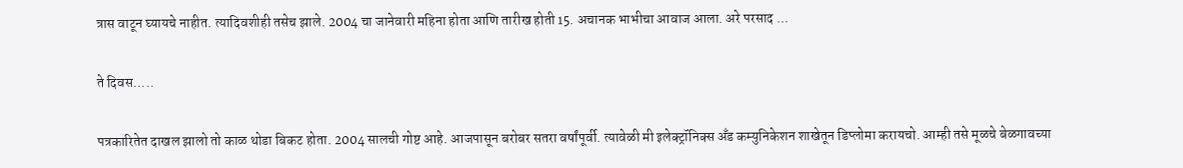त्रास वाटून घ्यायचे नाहीत. त्यादिवशीही तसेच झाले. 2004 चा जानेवारी महिना होता आणि तारीख होती 15. अचानक भाभीचा आवाज आला. अरे परसाद ...

ते दिवस.....

पत्रकारितेत दाखल झालो तो काळ थोडा बिकट होता. 2004 सालची गोष्ट आहे. आजपासून बरोबर सतरा वर्षांपूर्वी. त्यावेळी मी इलेक्ट्रॉनिक्स अँड कम्युनिकेशन शाखेतून डिप्लोमा करायचो. आम्ही तसे मूळचे बेळगावच्या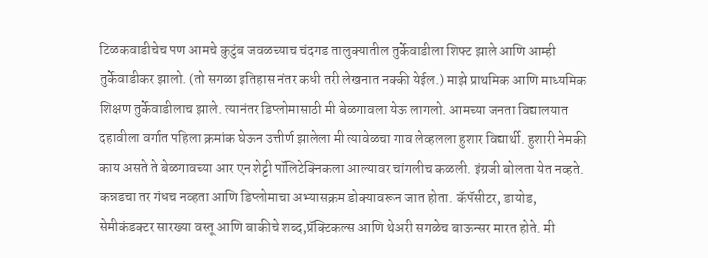टिळकवाडीचेच पण आमचे कुटुंब जवळच्याच चंदगड तालुक्यातील तुर्केवाडीला शिफ्ट झाले आणि आम्ही तुर्केवाडीकर झालो. (तो सगळा इतिहास नंतर कधी तरी लेखनात नक्की येईल.) माझे प्राथमिक आणि माध्यमिक शिक्षण तुर्केवाडीलाच झाले. त्यानंतर डिप्लोमासाठी मी बेळगावला येऊ लागलो. आमच्या जनता विद्यालयात दहावीला वर्गात पहिला क्रमांक घेऊन उत्तीर्ण झालेला मी त्यावेळचा गाव लेव्हलला हुशार विद्यार्थी. हुशारी नेमकी काय असते ते बेळगावच्या आर एन शेट्टी पॉलिटेक्निकला आल्यावर चांगलीच कळली. इंग्रजी बोलता येत नव्हते. कन्नडचा तर गंधच नव्हता आणि डिप्लोमाचा अभ्यासक्रम डोक्यावरून जात होता. कॅपॅसीटर, डायोड, सेमीकंडक्टर सारख्या वस्तू आणि बाकीचे शब्द,प्रॅक्टिकल्स आणि थेअरी सगळेच बाऊन्सर मारत होते. मी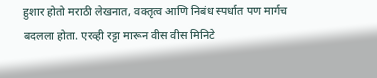हुशार होतो मराठी लेखनात, वक्तृत्व आणि निबंध स्पर्धात पण मार्गच बदलला होता. एरव्ही रट्टा मारून वीस वीस मिनिटे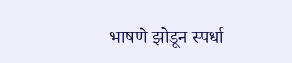भाषणे झोडून स्पर्धा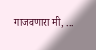गाजवणारा मी, ...